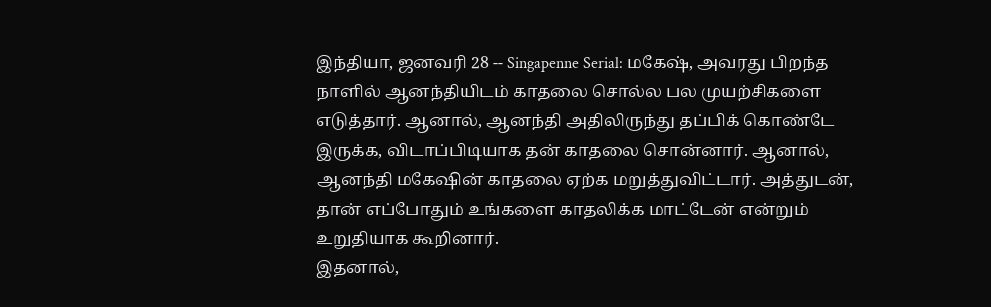இந்தியா, ஜனவரி 28 -- Singapenne Serial: மகேஷ், அவரது பிறந்த நாளில் ஆனந்தியிடம் காதலை சொல்ல பல முயற்சிகளை எடுத்தார். ஆனால், ஆனந்தி அதிலிருந்து தப்பிக் கொண்டே இருக்க, விடாப்பிடியாக தன் காதலை சொன்னார். ஆனால், ஆனந்தி மகேஷின் காதலை ஏற்க மறுத்துவிட்டார். அத்துடன், தான் எப்போதும் உங்களை காதலிக்க மாட்டேன் என்றும் உறுதியாக கூறினார்.
இதனால்,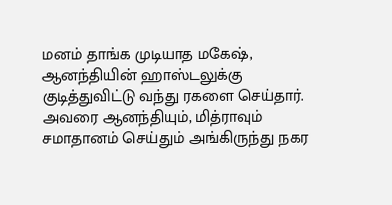மனம் தாங்க முடியாத மகேஷ், ஆனந்தியின் ஹாஸ்டலுக்கு குடித்துவிட்டு வந்து ரகளை செய்தார். அவரை ஆனந்தியும், மித்ராவும் சமாதானம் செய்தும் அங்கிருந்து நகர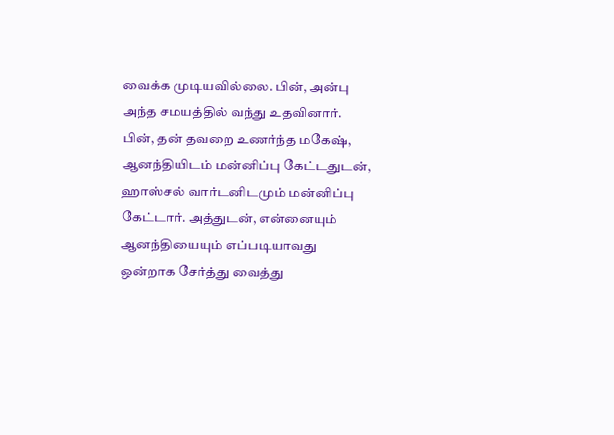வைக்க முடியவில்லை. பின், அன்பு அந்த சமயத்தில் வந்து உதவினார்.
பின், தன் தவறை உணர்ந்த மகேஷ், ஆனந்தியிடம் மன்னிப்பு கேட்டதுடன், ஹாஸ்சல் வார்டனிடமும் மன்னிப்பு கேட்டார். அத்துடன், என்னையும் ஆனந்தியையும் எப்படியாவது ஒன்றாக சேர்த்து வைத்து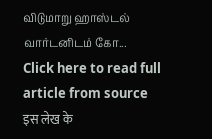விடுமாறு ஹாஸ்டல் வார்டனிடம் கோ...
Click here to read full article from source
इस लेख के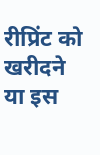रीप्रिंट को खरीदने या इस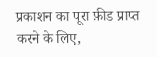प्रकाशन का पूरा फ़ीड प्राप्त करने के लिए,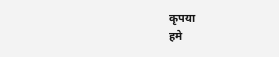कृपया
हमे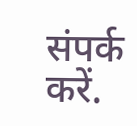संपर्क करें.